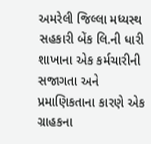અમરેલી જિલ્લા મધ્યસ્થ સહકારી બેંક લિ.ની ધારી શાખાના એક કર્મચારીની સજાગતા અને પ્રમાણિકતાના કારણે એક ગ્રાહકના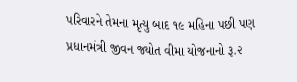પરિવારને તેમના મૃત્યુ બાદ ૧૯ મહિના પછી પણ પ્રધાનમંત્રી જીવન જ્યોત વીમા યોજનાનો રૂ.૨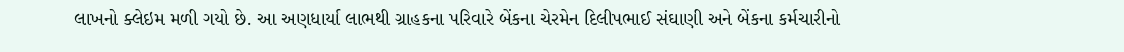લાખનો ક્લેઇમ મળી ગયો છે. આ અણધાર્યા લાભથી ગ્રાહકના પરિવારે બેંકના ચેરમેન દિલીપભાઈ સંઘાણી અને બેંકના કર્મચારીનો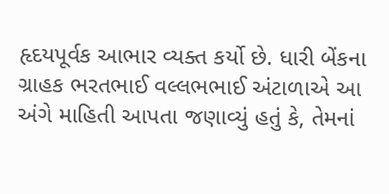હૃદયપૂર્વક આભાર વ્યક્ત કર્યો છે. ધારી બેંકના ગ્રાહક ભરતભાઈ વલ્લભભાઈ અંટાળાએ આ અંગે માહિતી આપતા જણાવ્યું હતું કે, તેમનાં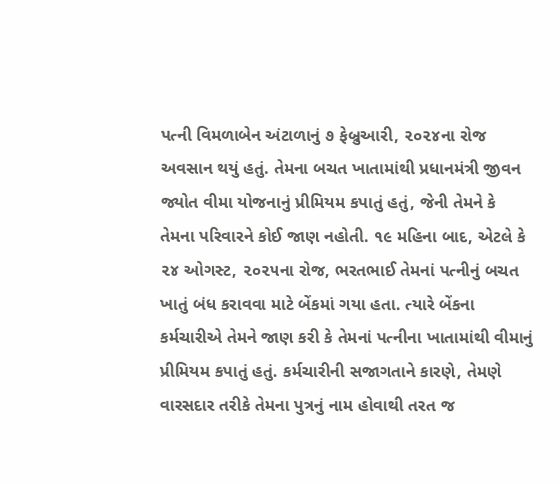પત્ની વિમળાબેન અંટાળાનું ૭ ફેબ્રુઆરી, ૨૦૨૪ના રોજ અવસાન થયું હતું. તેમના બચત ખાતામાંથી પ્રધાનમંત્રી જીવન જ્યોત વીમા યોજનાનું પ્રીમિયમ કપાતું હતું, જેની તેમને કે તેમના પરિવારને કોઈ જાણ નહોતી. ૧૯ મહિના બાદ, એટલે કે ૨૪ ઓગસ્ટ, ૨૦૨૫ના રોજ, ભરતભાઈ તેમનાં પત્નીનું બચત ખાતું બંધ કરાવવા માટે બેંકમાં ગયા હતા. ત્યારે બેંકના કર્મચારીએ તેમને જાણ કરી કે તેમનાં પત્નીના ખાતામાંથી વીમાનું પ્રીમિયમ કપાતું હતું. કર્મચારીની સજાગતાને કારણે, તેમણે વારસદાર તરીકે તેમના પુત્રનું નામ હોવાથી તરત જ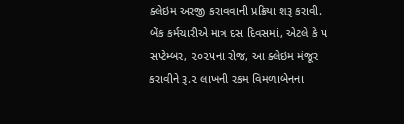ક્લેઇમ અરજી કરાવવાની પ્રક્રિયા શરૂ કરાવી. બેંક કર્મચારીએ માત્ર દસ દિવસમાં, એટલે કે ૫ સપ્ટેમ્બર, ૨૦૨૫ના રોજ, આ ક્લેઇમ મંજૂર કરાવીને રૂ.૨ લાખની રકમ વિમળાબેનના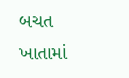બચત ખાતામાં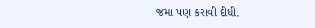જમા પણ કરાવી દીધી.